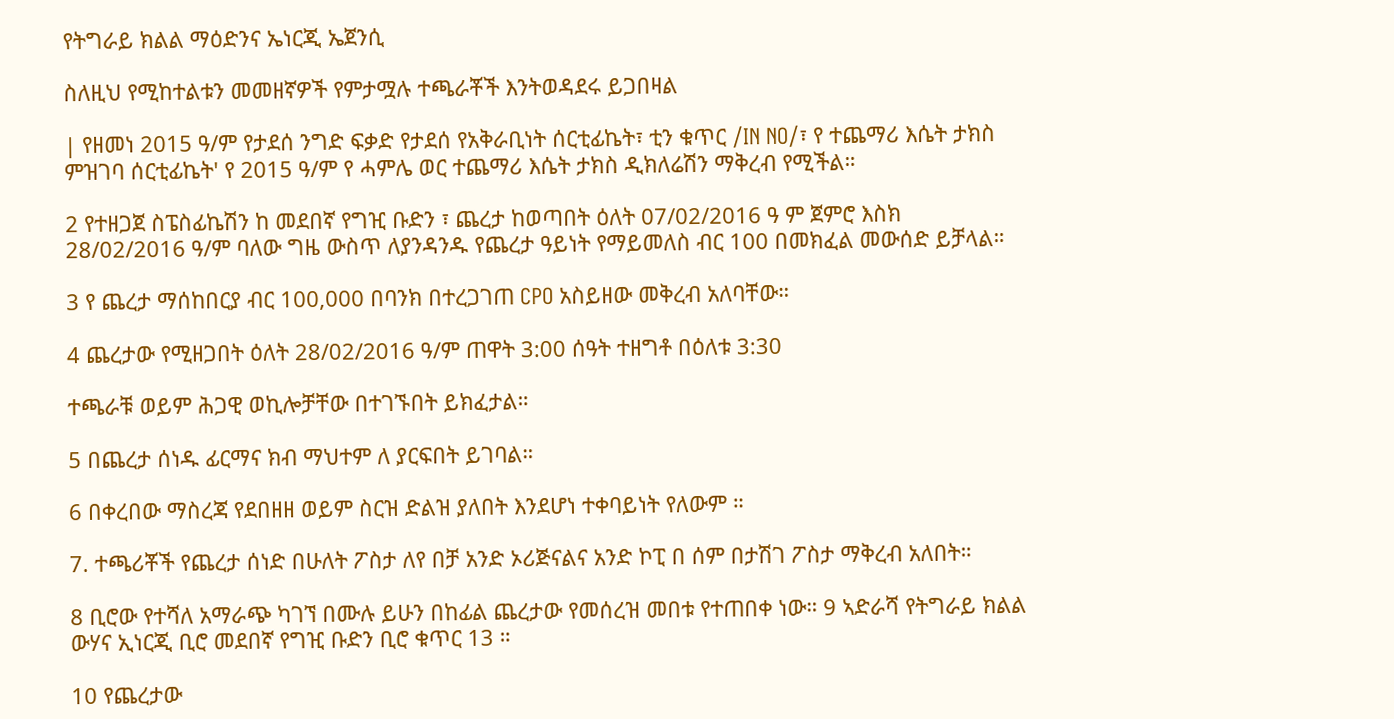የትግራይ ክልል ማዕድንና ኤነርጂ ኤጀንሲ

ስለዚህ የሚከተልቱን መመዘኛዎች የምታሟሉ ተጫራቾች እንትወዳደሩ ይጋበዛል

| የዘመነ 2015 ዓ/ም የታደሰ ንግድ ፍቃድ የታደሰ የአቅራቢነት ሰርቲፊኬት፣ ቲን ቁጥር /IN NO/፣ የ ተጨማሪ እሴት ታክስ ምዝገባ ሰርቲፊኬት' የ 2015 ዓ/ም የ ሓምሌ ወር ተጨማሪ እሴት ታክስ ዲክለሬሽን ማቅረብ የሚችል።

2 የተዘጋጀ ስፔስፊኬሽን ከ መደበኛ የግዢ ቡድን ፣ ጨረታ ከወጣበት ዕለት 07/02/2016 ዓ ም ጀምሮ እስክ 28/02/2016 ዓ/ም ባለው ግዜ ውስጥ ለያንዳንዱ የጨረታ ዓይነት የማይመለስ ብር 100 በመክፈል መውሰድ ይቻላል።

3 የ ጨረታ ማሰከበርያ ብር 100,000 በባንክ በተረጋገጠ CPO አስይዘው መቅረብ አለባቸው።

4 ጨረታው የሚዘጋበት ዕለት 28/02/2016 ዓ/ም ጠዋት 3:00 ሰዓት ተዘግቶ በዕለቱ 3:30

ተጫራቹ ወይም ሕጋዊ ወኪሎቻቸው በተገኙበት ይክፈታል።

5 በጨረታ ሰነዱ ፊርማና ክብ ማህተም ለ ያርፍበት ይገባል።

6 በቀረበው ማስረጃ የደበዘዘ ወይም ስርዝ ድልዝ ያለበት እንደሆነ ተቀባይነት የለውም ።

7. ተጫሪቾች የጨረታ ሰነድ በሁለት ፖስታ ለየ በቻ አንድ ኦሪጅናልና አንድ ኮፒ በ ሰም በታሽገ ፖስታ ማቅረብ አለበት።

8 ቢሮው የተሻለ አማራጭ ካገኘ በሙሉ ይሁን በከፊል ጨረታው የመሰረዝ መበቱ የተጠበቀ ነው። 9 ኣድራሻ የትግራይ ክልል ውሃና ኢነርጂ ቢሮ መደበኛ የግዢ ቡድን ቢሮ ቁጥር 13 ።

10 የጨረታው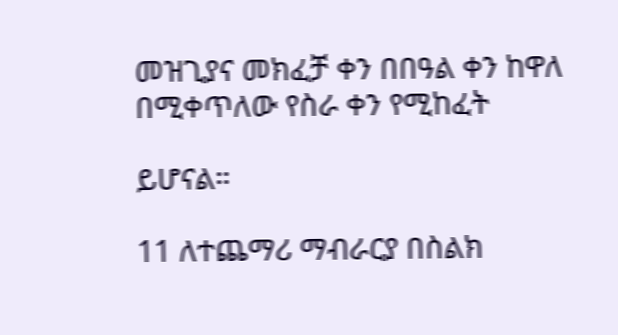መዝጊያና መክፈቻ ቀን በበዓል ቀን ከዋለ በሚቀጥለው የስራ ቀን የሚከፈት

ይሆናል።

11 ለተጨማሪ ማብራርያ በስልክ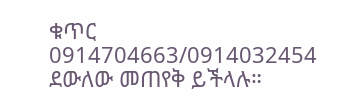ቁጥር 0914704663/0914032454 ደውለው መጠየቅ ይችላሉ።